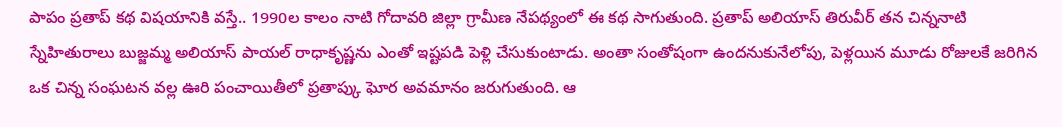పాపం ప్రతాప్ కథ విషయానికి వస్తే.. 1990ల కాలం నాటి గోదావరి జిల్లా గ్రామీణ నేపథ్యంలో ఈ కథ సాగుతుంది. ప్రతాప్ అలియాస్ తిరువీర్ తన చిన్ననాటి స్నేహితురాలు బుజ్జమ్మ అలియాస్ పాయల్ రాధాకృష్ణను ఎంతో ఇష్టపడి పెళ్లి చేసుకుంటాడు. అంతా సంతోషంగా ఉందనుకునేలోపు, పెళ్లయిన మూడు రోజులకే జరిగిన ఒక చిన్న సంఘటన వల్ల ఊరి పంచాయితీలో ప్రతాప్కు ఘోర అవమానం జరుగుతుంది. ఆ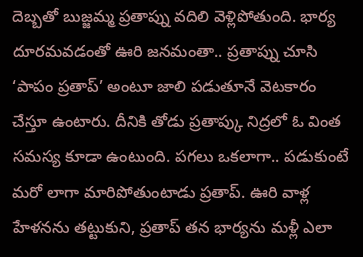దెబ్బతో బుజ్జమ్మ ప్రతాప్ను వదిలి వెళ్లిపోతుంది. భార్య దూరమవడంతో ఊరి జనమంతా.. ప్రతాప్ను చూసి ‘పాపం ప్రతాప్’ అంటూ జాలి పడుతూనే వెటకారం చేస్తూ ఉంటారు. దీనికి తోడు ప్రతాప్కు నిద్రలో ఓ వింత సమస్య కూడా ఉంటుంది. పగలు ఒకలాగా.. పడుకుంటే మరో లాగా మారిపోతుంటాడు ప్రతాప్. ఊరి వాళ్ల హేళనను తట్టుకుని, ప్రతాప్ తన భార్యను మళ్లీ ఎలా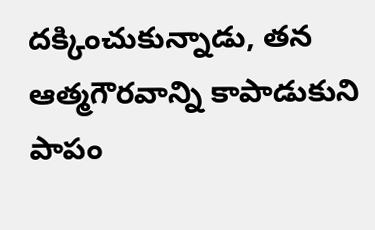దక్కించుకున్నాడు, తన ఆత్మగౌరవాన్ని కాపాడుకుని పాపం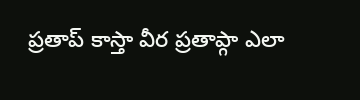ప్రతాప్ కాస్తా వీర ప్రతాప్గా ఎలా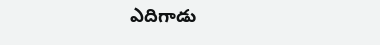ఎదిగాడు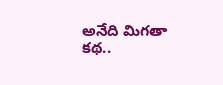అనేది మిగతా కథ..